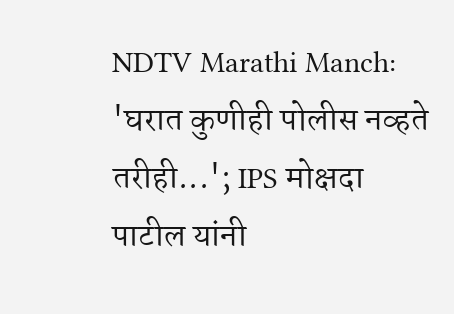NDTV Marathi Manch: 'घरात कुणीही पोलीस नव्हते तरीही...'; IPS मोक्षदा पाटील यांनी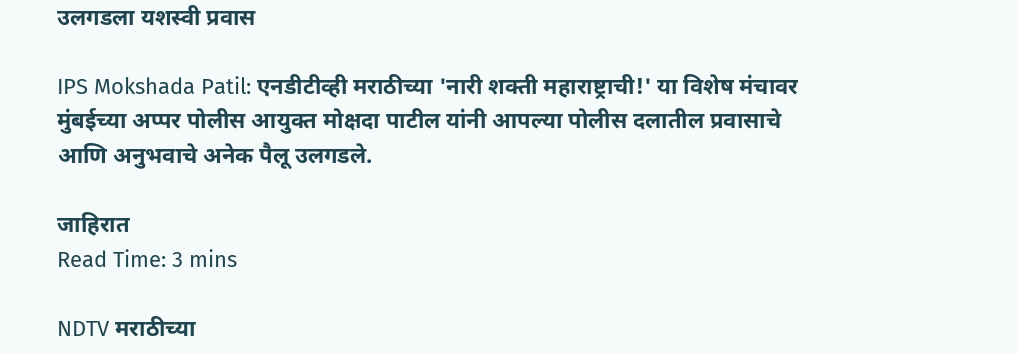उलगडला यशस्वी प्रवास

IPS Mokshada Patil: एनडीटीव्ही मराठीच्या 'नारी शक्ती महाराष्ट्राची!' या विशेष मंचावर मुंबईच्या अप्पर पोलीस आयुक्त मोक्षदा पाटील यांनी आपल्या पोलीस दलातील प्रवासाचे आणि अनुभवाचे अनेक पैलू उलगडले.

जाहिरात
Read Time: 3 mins

NDTV मराठीच्या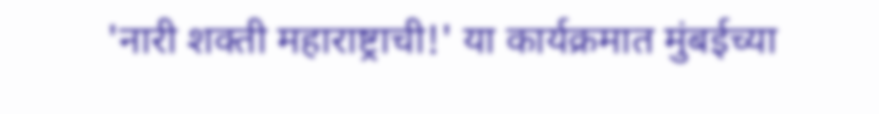'नारी शक्ती महाराष्ट्राची!' या कार्यक्रमात मुंबईच्या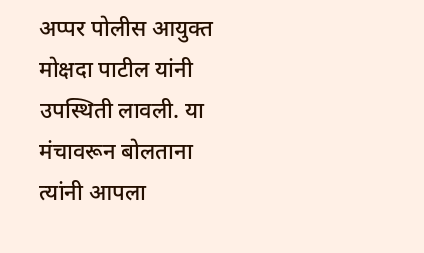अप्पर पोलीस आयुक्त मोक्षदा पाटील यांनी उपस्थिती लावली. या मंचावरून बोलताना त्यांनी आपला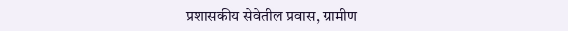प्रशासकीय सेवेतील प्रवास, ग्रामीण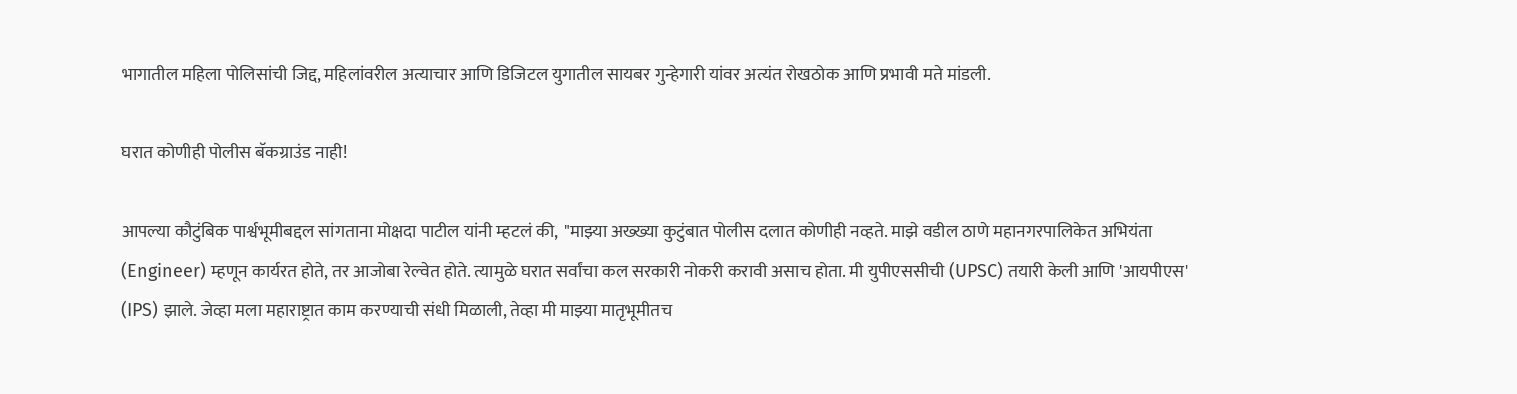भागातील महिला पोलिसांची जिद्द, महिलांवरील अत्याचार आणि डिजिटल युगातील सायबर गुन्हेगारी यांवर अत्यंत रोखठोक आणि प्रभावी मते मांडली.

घरात कोणीही पोलीस बॅकग्राउंड नाही!

आपल्या कौटुंबिक पार्श्वभूमीबद्दल सांगताना मोक्षदा पाटील यांनी म्हटलं की,  "माझ्या अख्ख्या कुटुंबात पोलीस दलात कोणीही नव्हते. माझे वडील ठाणे महानगरपालिकेत अभियंता (Engineer) म्हणून कार्यरत होते, तर आजोबा रेल्वेत होते. त्यामुळे घरात सर्वांचा कल सरकारी नोकरी करावी असाच होता. मी युपीएससीची (UPSC) तयारी केली आणि 'आयपीएस' (IPS) झाले. जेव्हा मला महाराष्ट्रात काम करण्याची संधी मिळाली, तेव्हा मी माझ्या मातृभूमीतच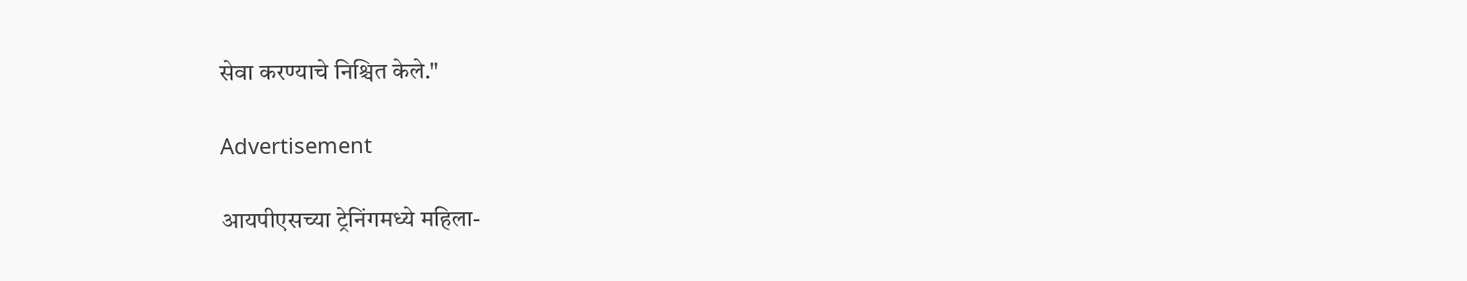सेवा करण्याचे निश्चित केले."

Advertisement

आयपीएसच्या ट्रेनिंगमध्ये महिला-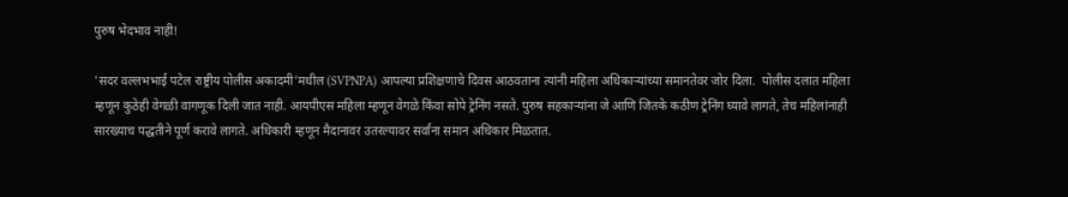पुरुष भेदभाव नाही!

'सदर वल्लभभाई पटेल राष्ट्रीय पोलीस अकादमी'मधील (SVPNPA) आपल्या प्रशिक्षणाचे दिवस आठवताना त्यांनी महिला अधिकाऱ्यांच्या समानतेवर जोर दिला.  पोलीस दलात महिला म्हणून कुठेही वेगळी वागणूक दिली जात नाही. आयपीएस महिला म्हणून वेगळे किंवा सोपे ट्रेनिंग नसते. पुरुष सहकाऱ्यांना जे आणि जितके कठीण ट्रेनिंग घ्यावे लागते, तेच महिलांनाही सारख्याच पद्धतीने पूर्ण करावे लागते. अधिकारी म्हणून मैदानावर उतरल्यावर सर्वांना समान अधिकार मिळतात.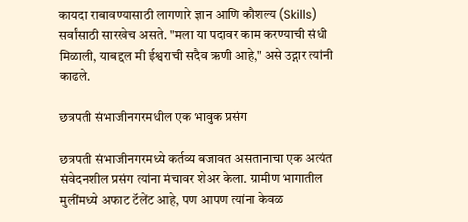कायदा राबावण्यासाठी लागणारे ज्ञान आणि कौशल्य (Skills) सर्वांसाठी सारखेच असते. "मला या पदावर काम करण्याची संधी मिळाली, याबद्दल मी ईश्वराची सदैव ऋणी आहे," असे उद्गार त्यांनी काढले.

छत्रपती संभाजीनगरमधील एक भावुक प्रसंग

छत्रपती संभाजीनगरमध्ये कर्तव्य बजावत असतानाचा एक अत्यंत संवेदनशील प्रसंग त्यांना मंचावर शेअर केला. ग्रामीण भागातील मुलींमध्ये अफाट टॅलेंट आहे, पण आपण त्यांना केवळ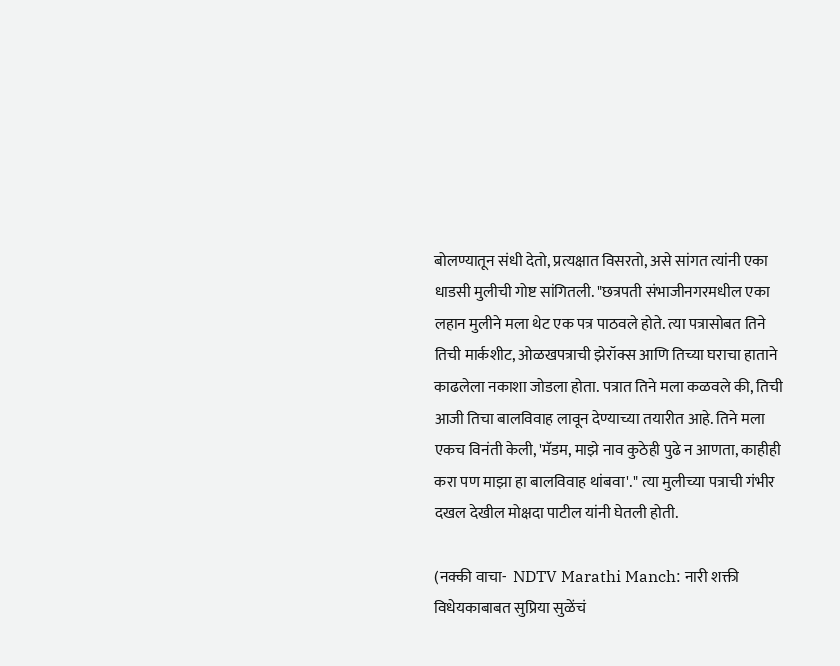बोलण्यातून संधी देतो, प्रत्यक्षात विसरतो, असे सांगत त्यांनी एका धाडसी मुलीची गोष्ट सांगितली. "छत्रपती संभाजीनगरमधील एका लहान मुलीने मला थेट एक पत्र पाठवले होते. त्या पत्रासोबत तिने तिची मार्कशीट, ओळखपत्राची झेरॉक्स आणि तिच्या घराचा हाताने काढलेला नकाशा जोडला होता. पत्रात तिने मला कळवले की, तिची आजी तिचा बालविवाह लावून देण्याच्या तयारीत आहे. तिने मला एकच विनंती केली, 'मॅडम, माझे नाव कुठेही पुढे न आणता, काहीही करा पण माझा हा बालविवाह थांबवा'." त्या मुलीच्या पत्राची गंभीर दखल देखील मोक्षदा पाटील यांनी घेतली होती.

(नक्की वाचा-  NDTV Marathi Manch: नारी शक्ती विधेयकाबाबत सुप्रिया सुळेंचं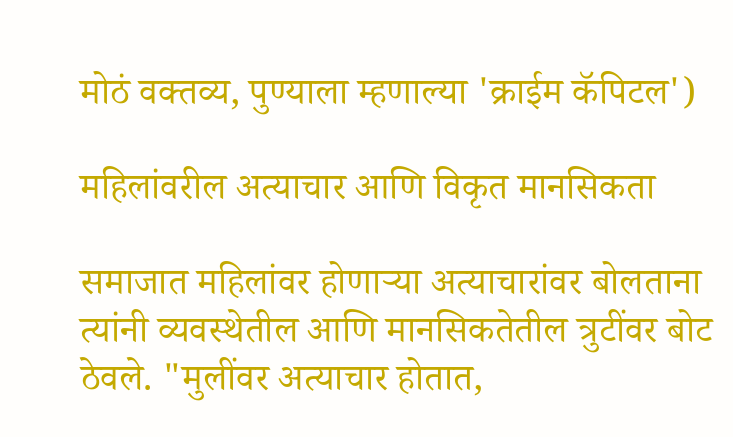मोठं वक्तव्य, पुण्याला म्हणाल्या 'क्राईम कॅपिटल')

महिलांवरील अत्याचार आणि विकृत मानसिकता

समाजात महिलांवर होणाऱ्या अत्याचारांवर बोलताना त्यांनी व्यवस्थेतील आणि मानसिकतेतील त्रुटींवर बोट ठेवले. "मुलींवर अत्याचार होतात,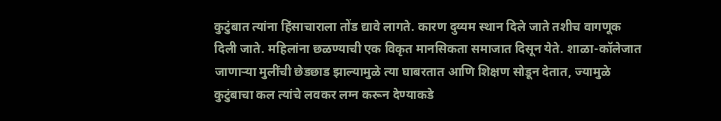कुटुंबात त्यांना हिंसाचाराला तोंड द्यावे लागते. कारण दुय्यम स्थान दिले जाते तशीच वागणूक दिली जाते. महिलांना छळण्याची एक विकृत मानसिकता समाजात दिसून येते. शाळा-कॉलेजात जाणाऱ्या मुलींची छेडछाड झाल्यामुळे त्या घाबरतात आणि शिक्षण सोडून देतात, ज्यामुळे कुटुंबाचा कल त्यांचे लवकर लग्न करून देण्याकडे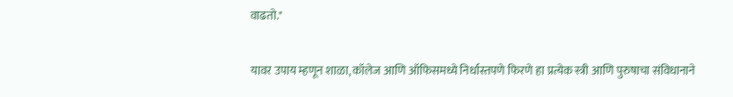वाढतो."

यावर उपाय म्हणून शाळा, कॉलेज आणि ऑफिसमध्ये निर्धास्तपणे फिरणे हा प्रत्येक स्त्री आणि पुरुषाचा संविधानाने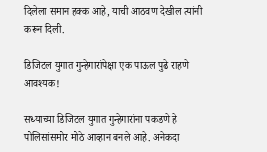दिलेला समान हक्क आहे, याची आठवण देखील त्यांनी करून दिली.

डिजिटल युगात गुन्हेगारांपेक्षा एक पाऊल पुढे राहणे आवश्यक!

सध्याच्या डिजिटल युगात गुन्हेगारांना पकडणे हे पोलिसांसमोर मोठे आव्हान बनले आहे. अनेकदा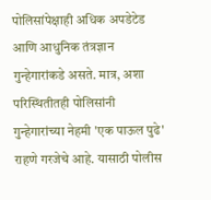पोलिसांपेक्षाही अधिक अपडेटेड आणि आधुनिक तंत्रज्ञान गुन्हेगारांकडे असते. मात्र, अशा परिस्थितीतही पोलिसांनी गुन्हेगारांच्या नेहमी 'एक पाऊल पुढे' राहणे गरजेचे आहे. यासाठी पोलीस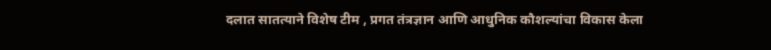दलात सातत्याने विशेष टीम , प्रगत तंत्रज्ञान आणि आधुनिक कौशल्यांचा विकास केला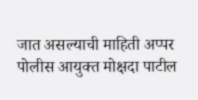जात असल्याची माहिती अप्पर पोलीस आयुक्त मोक्षदा पाटील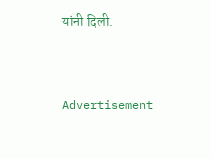यांनी दिली.


Advertisement